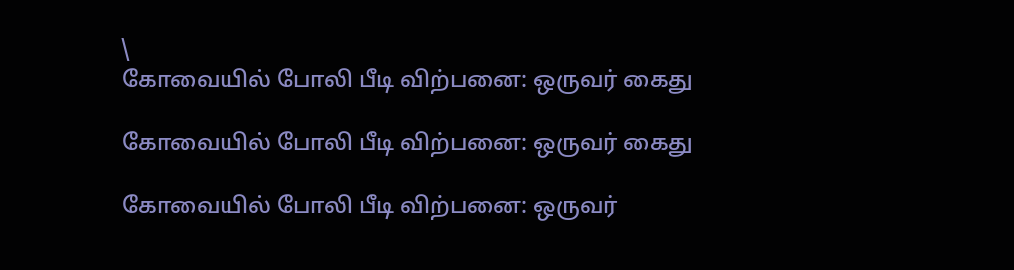\
கோவையில் போலி பீடி விற்பனை: ஒருவர் கைது

கோவையில் போலி பீடி விற்பனை: ஒருவர் கைது

கோவையில் போலி பீடி விற்பனை: ஒருவர்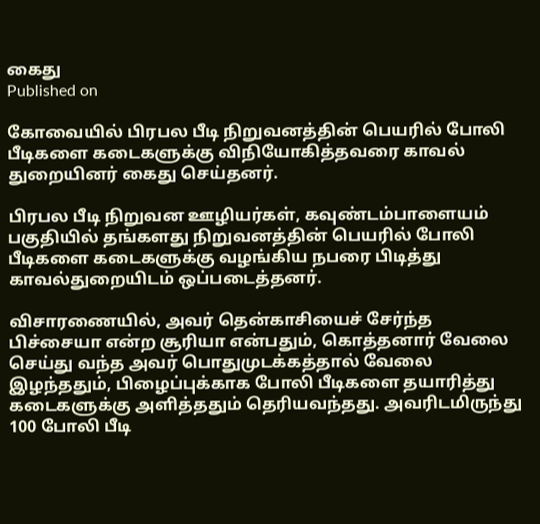கைது
Published on

கோவையில் பிரபல பீடி நிறுவனத்தின் பெயரில் போலி பீடிகளை கடைகளுக்கு விநியோகித்தவரை காவல் துறையினர் கைது செய்தனர்.

பிரபல பீடி நிறுவன ஊழியர்கள், கவுண்டம்பாளையம் பகுதியில் தங்களது நிறுவனத்தின் பெயரில் போலி பீடிகளை கடைகளுக்கு வழங்கிய நபரை பிடித்து காவல்துறையிடம் ஒப்படைத்தனர்.

விசாரணையில், அவர் தென்காசியைச் சேர்ந்த பிச்சையா என்ற சூரியா என்பதும், கொத்தனார் வேலை செய்து வந்த அவர் பொதுமுடக்கத்தால் வேலை இழந்ததும், பிழைப்புக்காக போலி பீடிகளை தயாரித்து கடைகளுக்கு அளித்ததும் தெரியவந்தது. அவரிடமிருந்து 100 போலி பீடி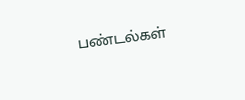பண்டல்கள்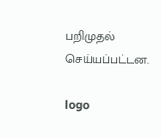பறிமுதல் செய்யப்பட்டன.

logo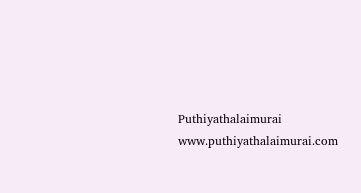Puthiyathalaimurai
www.puthiyathalaimurai.com